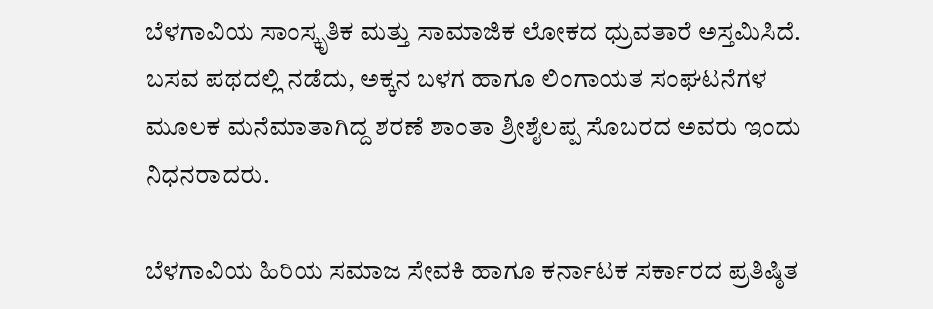ಬೆಳಗಾವಿಯ ಸಾಂಸ್ಕೃತಿಕ ಮತ್ತು ಸಾಮಾಜಿಕ ಲೋಕದ ಧ್ರುವತಾರೆ ಅಸ್ತಮಿಸಿದೆ. ಬಸವ ಪಥದಲ್ಲಿ ನಡೆದು, ಅಕ್ಕನ ಬಳಗ ಹಾಗೂ ಲಿಂಗಾಯತ ಸಂಘಟನೆಗಳ ಮೂಲಕ ಮನೆಮಾತಾಗಿದ್ದ ಶರಣೆ ಶಾಂತಾ ಶ್ರೀಶೈಲಪ್ಪ ಸೊಬರದ ಅವರು ಇಂದು ನಿಧನರಾದರು.

ಬೆಳಗಾವಿಯ ಹಿರಿಯ ಸಮಾಜ ಸೇವಕಿ ಹಾಗೂ ಕರ್ನಾಟಕ ಸರ್ಕಾರದ ಪ್ರತಿಷ್ಠಿತ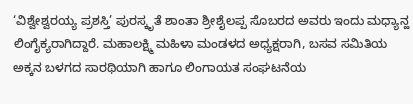‘ವಿಶ್ವೇಶ್ವರಯ್ಯ ಪ್ರಶಸ್ತಿ’ ಪುರಸ್ಕೃತೆ ಶಾಂತಾ ಶ್ರೀಶೈಲಪ್ಪ ಸೊಬರದ ಅವರು ಇಂದು ಮಧ್ಯಾನ್ಹ ಲಿಂಗೈಕ್ಯರಾಗಿದ್ದಾರೆ. ಮಹಾಲಕ್ಷ್ಮಿ ಮಹಿಳಾ ಮಂಡಳದ ಅಧ್ಯಕ್ಷರಾಗಿ, ಬಸವ ಸಮಿತಿಯ ಅಕ್ಕನ ಬಳಗದ ಸಾರಥಿಯಾಗಿ ಹಾಗೂ ಲಿಂಗಾಯತ ಸಂಘಟನೆಯ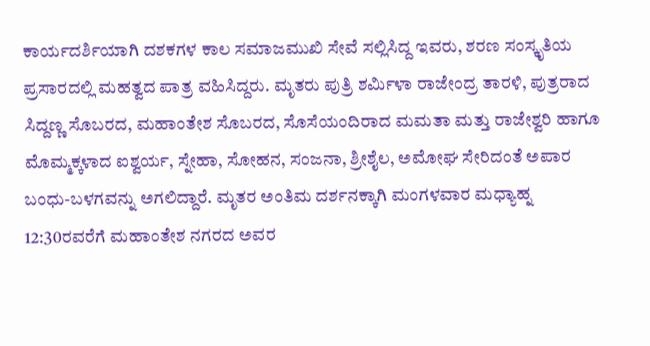ಕಾರ್ಯದರ್ಶಿಯಾಗಿ ದಶಕಗಳ ಕಾಲ ಸಮಾಜಮುಖಿ ಸೇವೆ ಸಲ್ಲಿಸಿದ್ದ ಇವರು, ಶರಣ ಸಂಸ್ಕೃತಿಯ ಪ್ರಸಾರದಲ್ಲಿ ಮಹತ್ವದ ಪಾತ್ರ ವಹಿಸಿದ್ದರು. ಮೃತರು ಪುತ್ರಿ ಶರ್ಮಿಳಾ ರಾಜೇಂದ್ರ ತಾರಳಿ, ಪುತ್ರರಾದ ಸಿದ್ದಣ್ಣ ಸೊಬರದ, ಮಹಾಂತೇಶ ಸೊಬರದ, ಸೊಸೆಯಂದಿರಾದ ಮಮತಾ ಮತ್ತು ರಾಜೇಶ್ವರಿ ಹಾಗೂ ಮೊಮ್ಮಕ್ಕಳಾದ ಐಶ್ವರ್ಯ, ಸ್ನೇಹಾ, ಸೋಹನ, ಸಂಜನಾ, ಶ್ರೀಶೈಲ, ಅಮೋಘ ಸೇರಿದಂತೆ ಅಪಾರ ಬಂಧು-ಬಳಗವನ್ನು ಅಗಲಿದ್ದಾರೆ. ಮೃತರ ಅಂತಿಮ ದರ್ಶನಕ್ಕಾಗಿ ಮಂಗಳವಾರ ಮಧ್ಯಾಹ್ನ 12:30ರವರೆಗೆ ಮಹಾಂತೇಶ ನಗರದ ಅವರ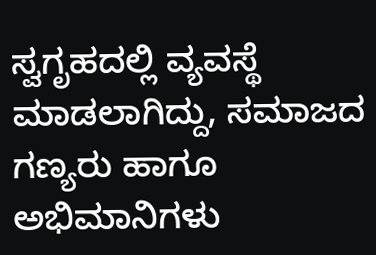ಸ್ವಗೃಹದಲ್ಲಿ ವ್ಯವಸ್ಥೆ ಮಾಡಲಾಗಿದ್ದು, ಸಮಾಜದ ಗಣ್ಯರು ಹಾಗೂ ಅಭಿಮಾನಿಗಳು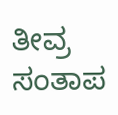ತೀವ್ರ ಸಂತಾಪ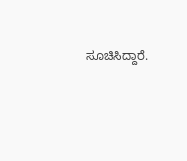ಸೂಚಿಸಿದ್ದಾರೆ.